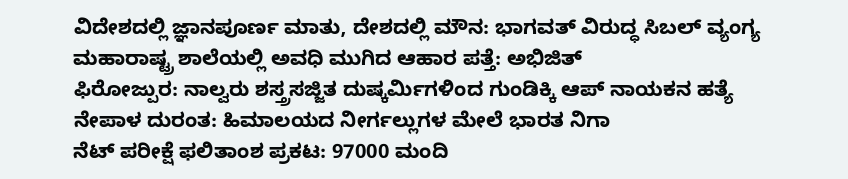ವಿದೇಶದಲ್ಲಿ ಜ್ಞಾನಪೂರ್ಣ ಮಾತು, ದೇಶದಲ್ಲಿ ಮೌನ: ಭಾಗವತ್ ವಿರುದ್ಧ ಸಿಬಲ್ ವ್ಯಂಗ್ಯ
ಮಹಾರಾಷ್ಟ್ರ ಶಾಲೆಯಲ್ಲಿ ಅವಧಿ ಮುಗಿದ ಆಹಾರ ಪತ್ತೆ: ಅಭಿಜಿತ್
ಫಿರೋಜ್ಪುರ: ನಾಲ್ವರು ಶಸ್ತ್ರಸಜ್ಜಿತ ದುಷ್ಕರ್ಮಿಗಳಿಂದ ಗುಂಡಿಕ್ಕಿ ಆಪ್ ನಾಯಕನ ಹತ್ಯೆ
ನೇಪಾಳ ದುರಂತ: ಹಿಮಾಲಯದ ನೀರ್ಗಲ್ಲುಗಳ ಮೇಲೆ ಭಾರತ ನಿಗಾ
ನೆಟ್ ಪರೀಕ್ಷೆ ಫಲಿತಾಂಶ ಪ್ರಕಟ: 97000 ಮಂದಿ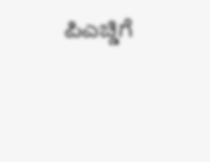ಪಿಎಚ್ಡಿಗೆ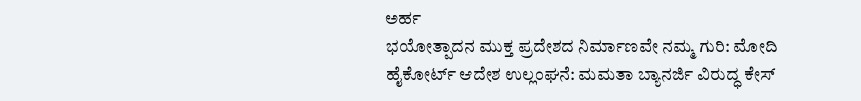ಅರ್ಹ
ಭಯೋತ್ಪಾದನ ಮುಕ್ತ ಪ್ರದೇಶದ ನಿರ್ಮಾಣವೇ ನಮ್ಮ ಗುರಿ: ಮೋದಿ
ಹೈಕೋರ್ಟ್ ಆದೇಶ ಉಲ್ಲಂಘನೆ: ಮಮತಾ ಬ್ಯಾನರ್ಜಿ ವಿರುದ್ಧ ಕೇಸ್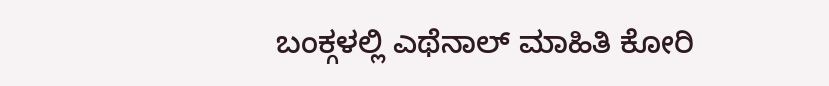ಬಂಕ್ಗಳಲ್ಲಿ ಎಥೆನಾಲ್ ಮಾಹಿತಿ ಕೋರಿ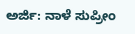ಅರ್ಜಿ: ನಾಳೆ ಸುಪ್ರೀಂ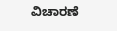ವಿಚಾರಣೆ